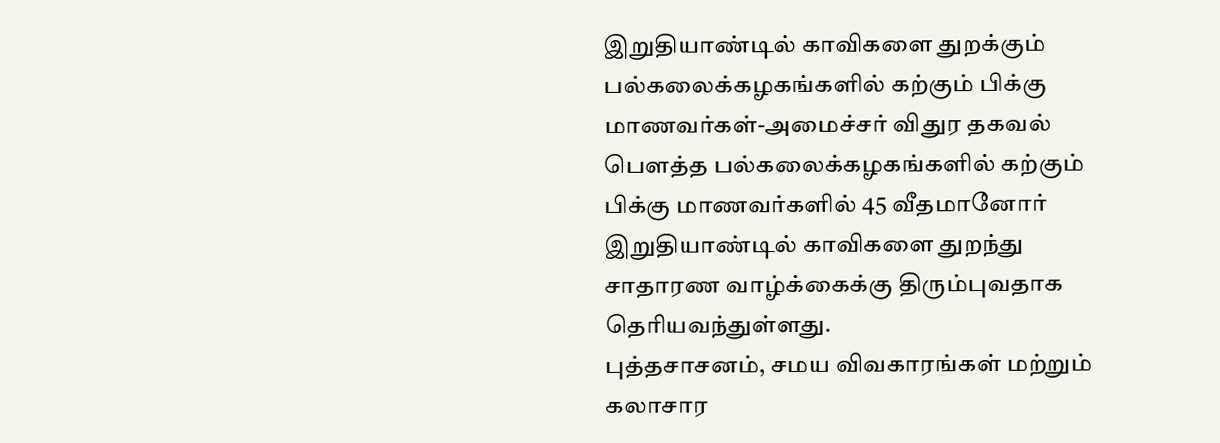இறுதியாண்டில் காவிகளை துறக்கும் பல்கலைக்கழகங்களில் கற்கும் பிக்கு மாணவர்கள்-அமைச்சர் விதுர தகவல்
பௌத்த பல்கலைக்கழகங்களில் கற்கும் பிக்கு மாணவர்களில் 45 வீதமானோர் இறுதியாண்டில் காவிகளை துறந்து சாதாரண வாழ்க்கைக்கு திரும்புவதாக தெரியவந்துள்ளது.
புத்தசாசனம், சமய விவகாரங்கள் மற்றும் கலாசார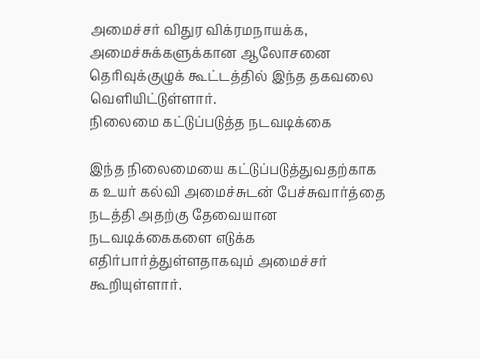அமைச்சர் விதுர விக்ரமநாயக்க, அமைச்சுக்களுக்கான ஆலோசனை தெரிவுக்குழுக் கூட்டத்தில் இந்த தகவலை வெளியிட்டுள்ளார்.
நிலைமை கட்டுப்படுத்த நடவடிக்கை

இந்த நிலைமையை கட்டுப்படுத்துவதற்காக க உயர் கல்வி அமைச்சுடன் பேச்சுவார்த்தை நடத்தி அதற்கு தேவையான நடவடிக்கைகளை எடுக்க எதிர்பார்த்துள்ளதாகவும் அமைச்சர் கூறியுள்ளார்.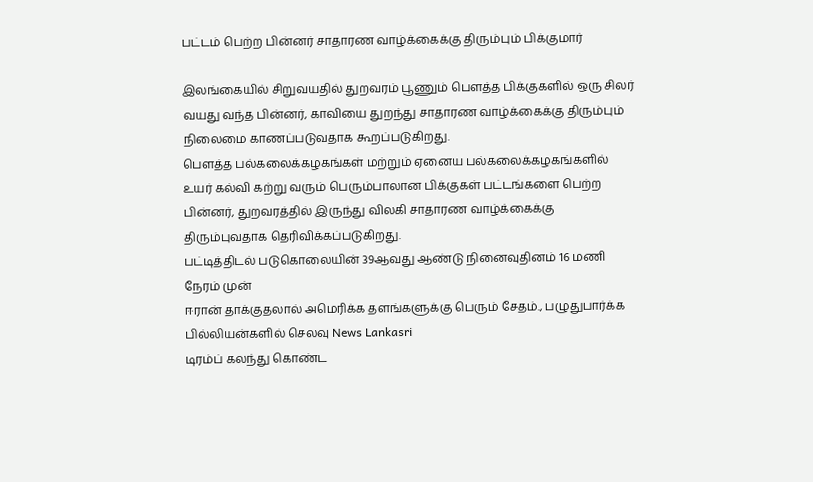பட்டம் பெற்ற பின்னர் சாதாரண வாழ்க்கைக்கு திரும்பும் பிக்குமார்

இலங்கையில் சிறுவயதில் துறவரம் பூணும் பௌத்த பிக்குகளில் ஒரு சிலர் வயது வந்த பின்னர், காவியை துறந்து சாதாரண வாழ்க்கைக்கு திரும்பும் நிலைமை காணப்படுவதாக கூறப்படுகிறது.
பௌத்த பல்கலைக்கழகங்கள் மற்றும் ஏனைய பல்கலைக்கழகங்களில் உயர் கல்வி கற்று வரும் பெரும்பாலான பிக்குகள் பட்டங்களை பெற்ற பின்னர், துறவரத்தில் இருந்து விலகி சாதாரண வாழ்க்கைக்கு திரும்புவதாக தெரிவிக்கப்படுகிறது.
பட்டித்திடல் படுகொலையின் 39ஆவது ஆண்டு நினைவுதினம் 16 மணி நேரம் முன்
ஈரான் தாக்குதலால் அமெரிக்க தளங்களுக்கு பெரும் சேதம்., பழுதுபார்க்க பில்லியன்களில் செலவு News Lankasri
டிரம்ப் கலந்து கொண்ட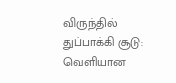விருந்தில் துப்பாக்கி சூடு: வெளியான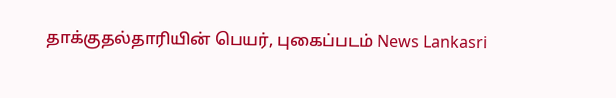தாக்குதல்தாரியின் பெயர், புகைப்படம் News Lankasri